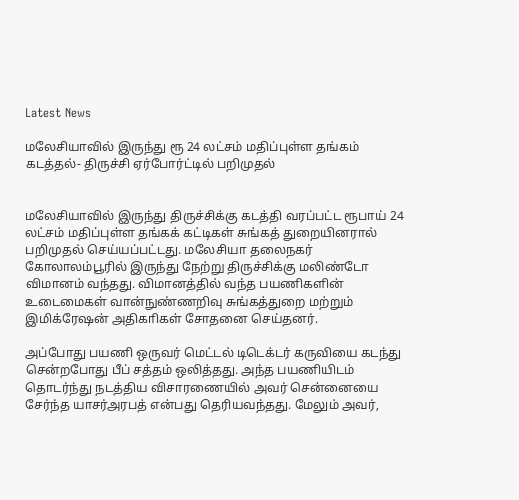Latest News

மலேசியாவில் இருந்து ரூ 24 லட்சம் மதிப்புள்ள தங்கம் கடத்தல்- திருச்சி ஏர்போர்ட்டில் பறிமுதல்


மலேசியாவில் இருந்து திருச்சிக்கு கடத்தி வரப்பட்ட ரூபாய் 24 லட்சம் மதிப்புள்ள தங்கக் கட்டிகள் சுங்கத் துறையினரால் பறிமுதல் செய்யப்பட்டது. மலேசியா தலைநகர் கோலாலம்பூரில் இருந்து நேற்று திருச்சிக்கு மலிண்டோ விமானம் வந்தது. விமானத்தில் வந்த பயணிகளின் உடைமைகள் வான்நுண்ணறிவு சுங்கத்துறை மற்றும் இமிக்ரேஷன் அதிகாிகள் சோதனை செய்தனர்.

அப்போது பயணி ஒருவர் மெட்டல் டிடெக்டர் கருவியை கடந்து சென்றபோது பீப் சத்தம் ஒலித்தது. அந்த பயணியிடம் தொடர்ந்து நடத்திய விசாரணையில் அவர் சென்னையை சேர்ந்த யாசர்அரபத் என்பது தெரியவந்தது. மேலும் அவர்,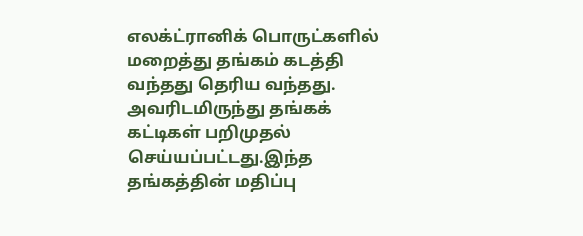எலக்ட்ரானிக் பொருட்களில் மறைத்து தங்கம் கடத்தி வந்தது தெரிய வந்தது. அவரிடமிருந்து தங்கக் கட்டிகள் பறிமுதல் செய்யப்பட்டது.இந்த தங்கத்தின் மதிப்பு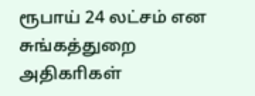ரூபாய் 24 லட்சம் என சுங்கத்துறை அதிகாிகள்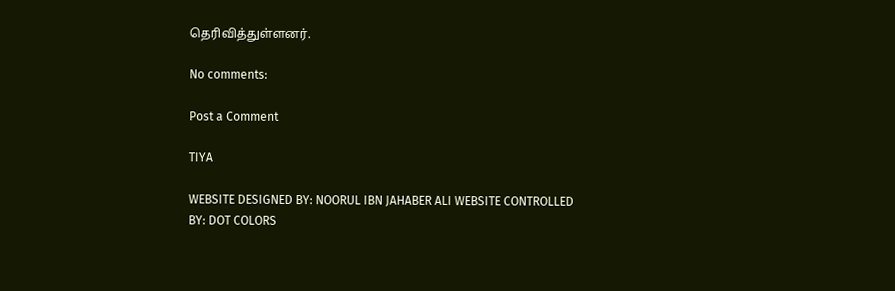தெரிவித்துள்ளனர்.

No comments:

Post a Comment

TIYA

WEBSITE DESIGNED BY: NOORUL IBN JAHABER ALI WEBSITE CONTROLLED BY: DOT COLORS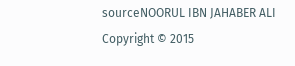sourceNOORUL IBN JAHABER ALI Copyright © 2015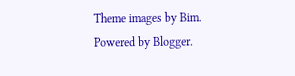Theme images by Bim. Powered by Blogger.